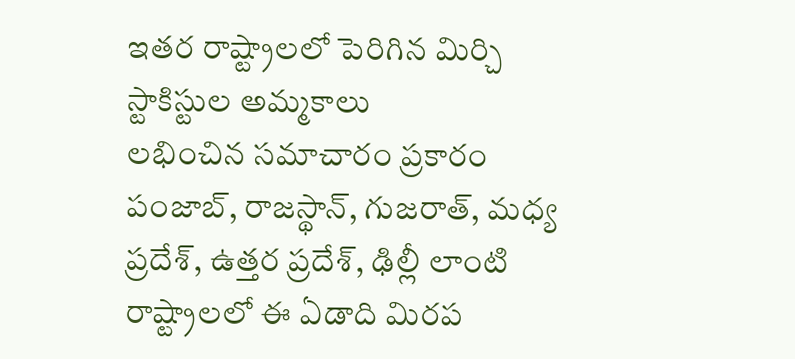ఇతర రాష్ట్రాలలో పెరిగిన మిర్చి స్టాకిస్టుల అమ్మకాలు
లభించిన సమాచారం ప్రకారం పంజాబ్, రాజస్థాన్, గుజరాత్, మధ్య ప్రదేశ్, ఉత్తర ప్రదేశ్, ఢిల్లీ లాంటి రాష్ట్రాలలో ఈ ఏడాది మిరప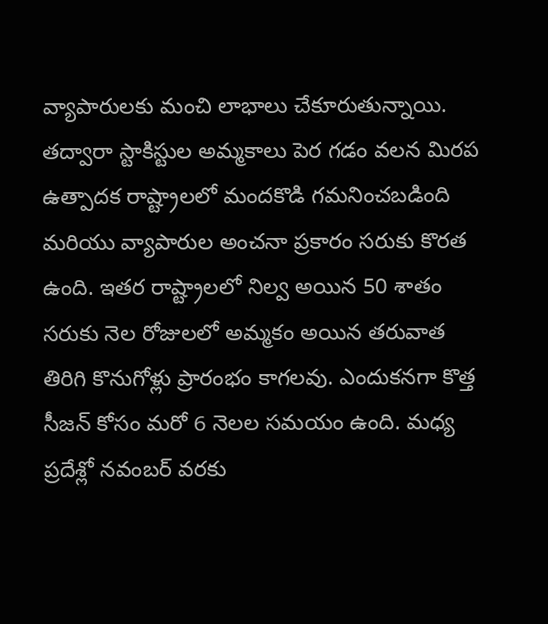వ్యాపారులకు మంచి లాభాలు చేకూరుతున్నాయి. తద్వారా స్టాకిస్టుల అమ్మకాలు పెర గడం వలన మిరప ఉత్పాదక రాష్ట్రాలలో మందకొడి గమనించబడింది మరియు వ్యాపారుల అంచనా ప్రకారం సరుకు కొరత ఉంది. ఇతర రాష్ట్రాలలో నిల్వ అయిన 50 శాతం సరుకు నెల రోజులలో అమ్మకం అయిన తరువాత తిరిగి కొనుగోళ్లు ప్రారంభం కాగలవు. ఎందుకనగా కొత్త సీజన్ కోసం మరో 6 నెలల సమయం ఉంది. మధ్య ప్రదేశ్లో నవంబర్ వరకు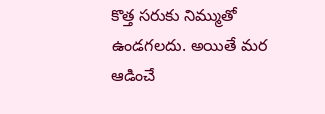కొత్త సరుకు నిమ్ముతో ఉండగలదు. అయితే మర ఆడించే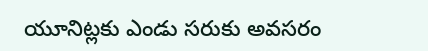యూనిట్లకు ఎండు సరుకు అవసరం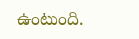ఉంటుంది.